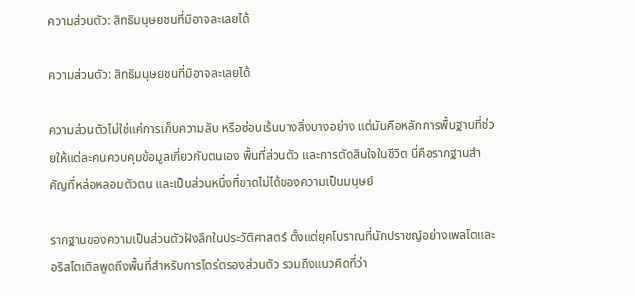ความส่วนตัว: สิทธิมนุษยชนที่มิอาจละเลยได้

ความส่วนตัว: สิทธิมนุษยชนที่มิอาจละเลยได้

ความส่วนตัวไม่ใช่แค่การเก็บความลับ หรือซ่อนเร้นบางสิ่งบางอย่าง แต่มันคือหลักการพื้นฐานที่ช่วยให้แต่ละคนควบคุมข้อมูลเกี่ยวกับตนเอง พื้นที่ส่วนตัว และการตัดสินใจในชีวิต นี่คือรากฐานสำคัญที่หล่อหลอมตัวตน และเป็นส่วนหนึ่งที่ขาดไม่ได้ของความเป็นมนุษย์

รากฐานของความเป็นส่วนตัวฝังลึกในประวัติศาสตร์ ตั้งแต่ยุคโบราณที่นักปราชญ์อย่างเพลโตและอริสโตเติลพูดถึงพื้นที่สำหรับการไตร่ตรองส่วนตัว รวมถึงแนวคิดที่ว่า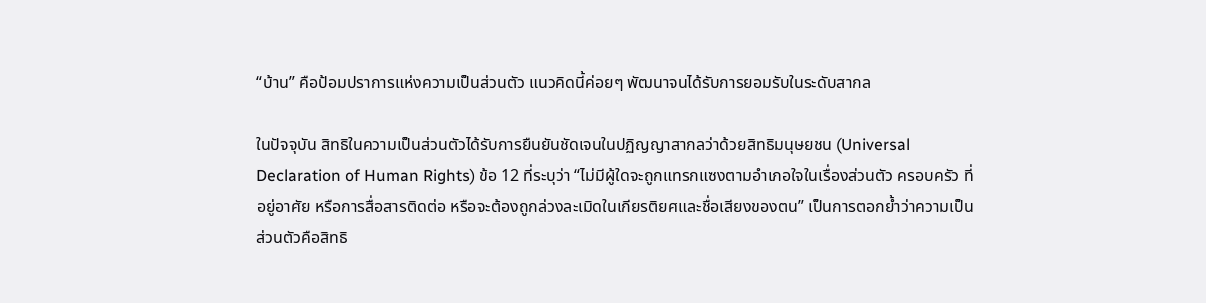“บ้าน” คือป้อมปราการแห่งความเป็นส่วนตัว แนวคิดนี้ค่อยๆ พัฒนาจนได้รับการยอมรับในระดับสากล

ในปัจจุบัน สิทธิในความเป็นส่วนตัวได้รับการยืนยันชัดเจนในปฏิญญาสากลว่าด้วยสิทธิมนุษยชน (Universal Declaration of Human Rights) ข้อ 12 ที่ระบุว่า “ไม่มีผู้ใดจะถูกแทรกแซงตามอำเภอใจในเรื่องส่วนตัว ครอบครัว ที่อยู่อาศัย หรือการสื่อสารติดต่อ หรือจะต้องถูกล่วงละเมิดในเกียรติยศและชื่อเสียงของตน” เป็นการตอกย้ำว่าความเป็นส่วนตัวคือสิทธิ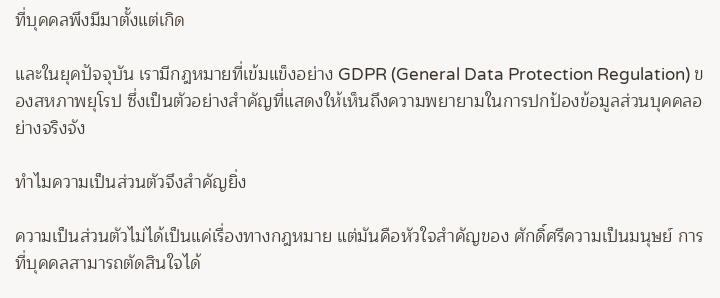ที่บุคคลพึงมีมาตั้งแต่เกิด

และในยุคปัจจุบัน เรามีกฎหมายที่เข้มแข็งอย่าง GDPR (General Data Protection Regulation) ของสหภาพยุโรป ซึ่งเป็นตัวอย่างสำคัญที่แสดงให้เห็นถึงความพยายามในการปกป้องข้อมูลส่วนบุคคลอย่างจริงจัง

ทำไมความเป็นส่วนตัวจึงสำคัญยิ่ง

ความเป็นส่วนตัวไม่ได้เป็นแค่เรื่องทางกฎหมาย แต่มันคือหัวใจสำคัญของ ศักดิ์ศรีความเป็นมนุษย์ การที่บุคคลสามารถตัดสินใจได้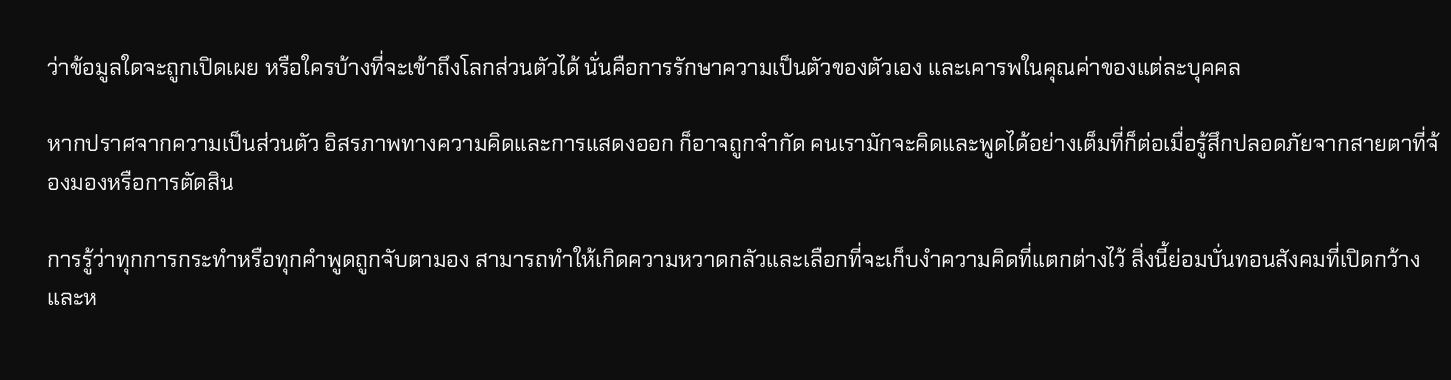ว่าข้อมูลใดจะถูกเปิดเผย หรือใครบ้างที่จะเข้าถึงโลกส่วนตัวได้ นั่นคือการรักษาความเป็นตัวของตัวเอง และเคารพในคุณค่าของแต่ละบุคคล

หากปราศจากความเป็นส่วนตัว อิสรภาพทางความคิดและการแสดงออก ก็อาจถูกจำกัด คนเรามักจะคิดและพูดได้อย่างเต็มที่ก็ต่อเมื่อรู้สึกปลอดภัยจากสายตาที่จ้องมองหรือการตัดสิน

การรู้ว่าทุกการกระทำหรือทุกคำพูดถูกจับตามอง สามารถทำให้เกิดความหวาดกลัวและเลือกที่จะเก็บงำความคิดที่แตกต่างไว้ สิ่งนี้ย่อมบั่นทอนสังคมที่เปิดกว้างและห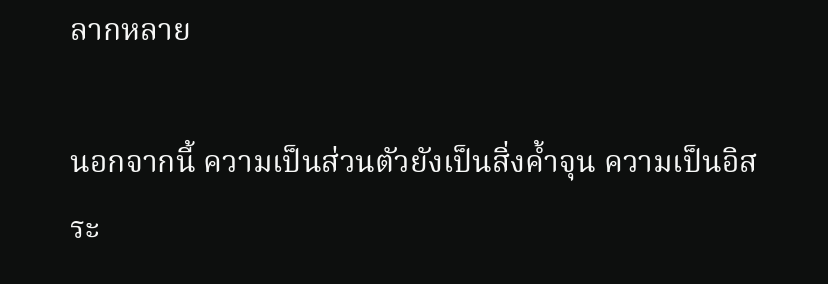ลากหลาย

นอกจากนี้ ความเป็นส่วนตัวยังเป็นสิ่งค้ำจุน ความเป็นอิสระ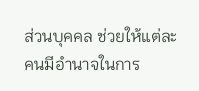ส่วนบุคคล ช่วยให้แต่ละคนมีอำนาจในการ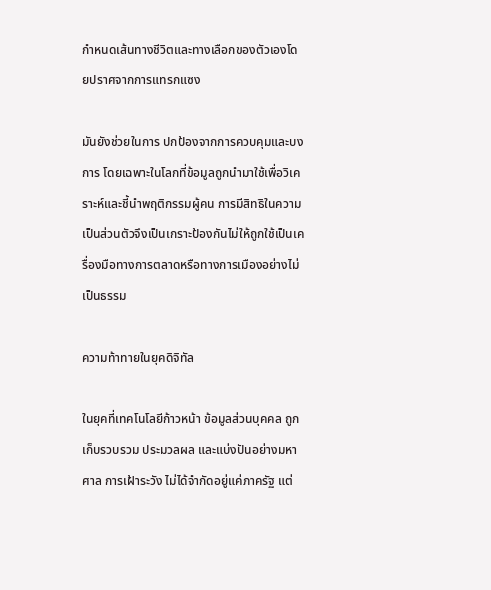กำหนดเส้นทางชีวิตและทางเลือกของตัวเองโดยปราศจากการแทรกแซง

มันยังช่วยในการ ปกป้องจากการควบคุมและบงการ โดยเฉพาะในโลกที่ข้อมูลถูกนำมาใช้เพื่อวิเคราะห์และชี้นำพฤติกรรมผู้คน การมีสิทธิในความเป็นส่วนตัวจึงเป็นเกราะป้องกันไม่ให้ถูกใช้เป็นเครื่องมือทางการตลาดหรือทางการเมืองอย่างไม่เป็นธรรม

ความท้าทายในยุคดิจิทัล

ในยุคที่เทคโนโลยีก้าวหน้า ข้อมูลส่วนบุคคล ถูกเก็บรวบรวม ประมวลผล และแบ่งปันอย่างมหาศาล การเฝ้าระวัง ไม่ได้จำกัดอยู่แค่ภาครัฐ แต่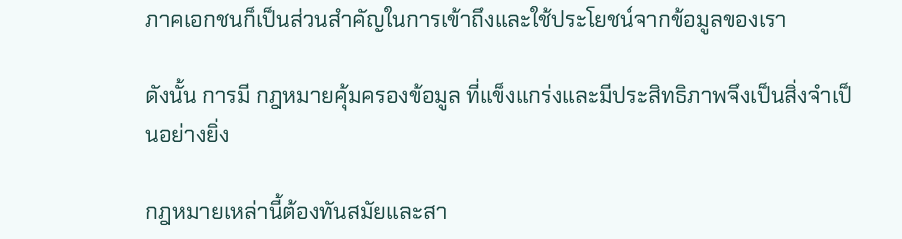ภาคเอกชนก็เป็นส่วนสำคัญในการเข้าถึงและใช้ประโยชน์จากข้อมูลของเรา

ดังนั้น การมี กฎหมายคุ้มครองข้อมูล ที่แข็งแกร่งและมีประสิทธิภาพจึงเป็นสิ่งจำเป็นอย่างยิ่ง

กฎหมายเหล่านี้ต้องทันสมัยและสา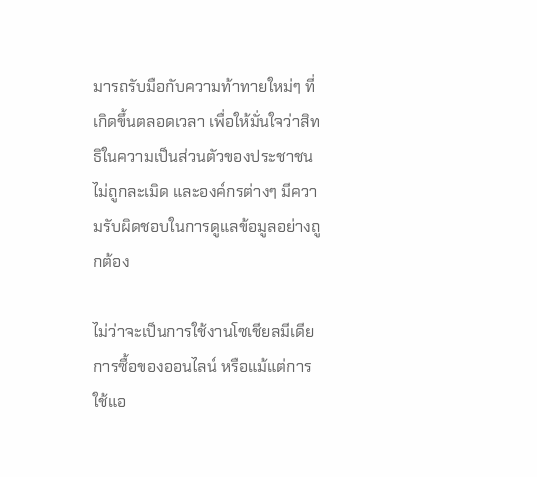มารถรับมือกับความท้าทายใหม่ๆ ที่เกิดขึ้นตลอดเวลา เพื่อให้มั่นใจว่าสิทธิในความเป็นส่วนตัวของประชาชนไม่ถูกละเมิด และองค์กรต่างๆ มีความรับผิดชอบในการดูแลข้อมูลอย่างถูกต้อง

ไม่ว่าจะเป็นการใช้งานโซเชียลมีเดีย การซื้อของออนไลน์ หรือแม้แต่การใช้แอ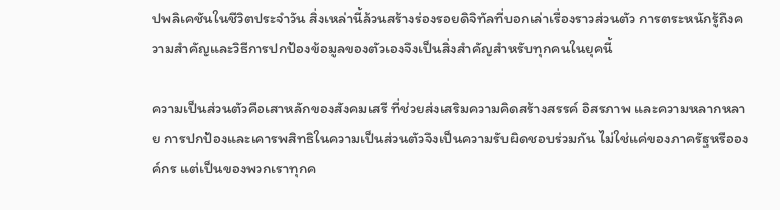ปพลิเคชันในชีวิตประจำวัน สิ่งเหล่านี้ล้วนสร้างร่องรอยดิจิทัลที่บอกเล่าเรื่องราวส่วนตัว การตระหนักรู้ถึงความสำคัญและวิธีการปกป้องข้อมูลของตัวเองจึงเป็นสิ่งสำคัญสำหรับทุกคนในยุคนี้

ความเป็นส่วนตัวคือเสาหลักของสังคมเสรี ที่ช่วยส่งเสริมความคิดสร้างสรรค์ อิสรภาพ และความหลากหลาย การปกป้องและเคารพสิทธิในความเป็นส่วนตัวจึงเป็นความรับผิดชอบร่วมกัน ไม่ใช่แค่ของภาครัฐหรือองค์กร แต่เป็นของพวกเราทุกค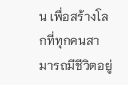น เพื่อสร้างโลกที่ทุกคนสามารถมีชีวิตอยู่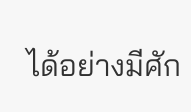ได้อย่างมีศัก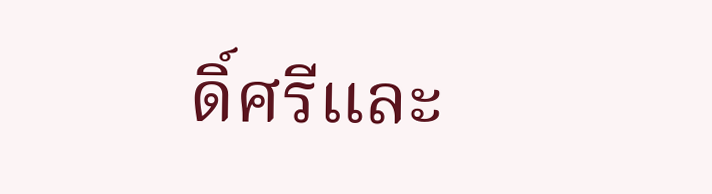ดิ์ศรีและ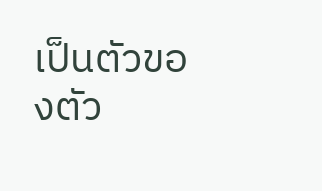เป็นตัวของตัว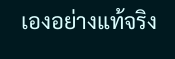เองอย่างแท้จริง